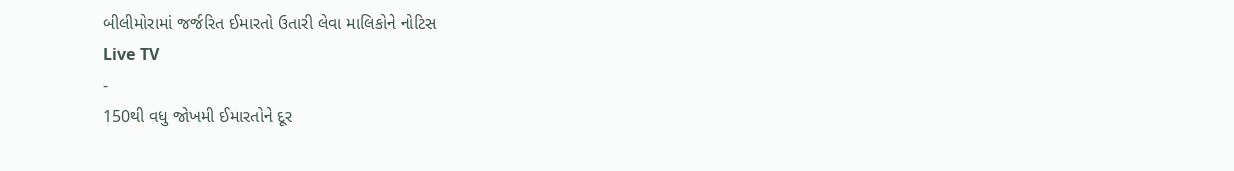બીલીમોરામાં જર્જરિત ઈમારતો ઉતારી લેવા માલિકોને નોટિસ
Live TV
-
150થી વધુ જોખમી ઈમારતોને દૂર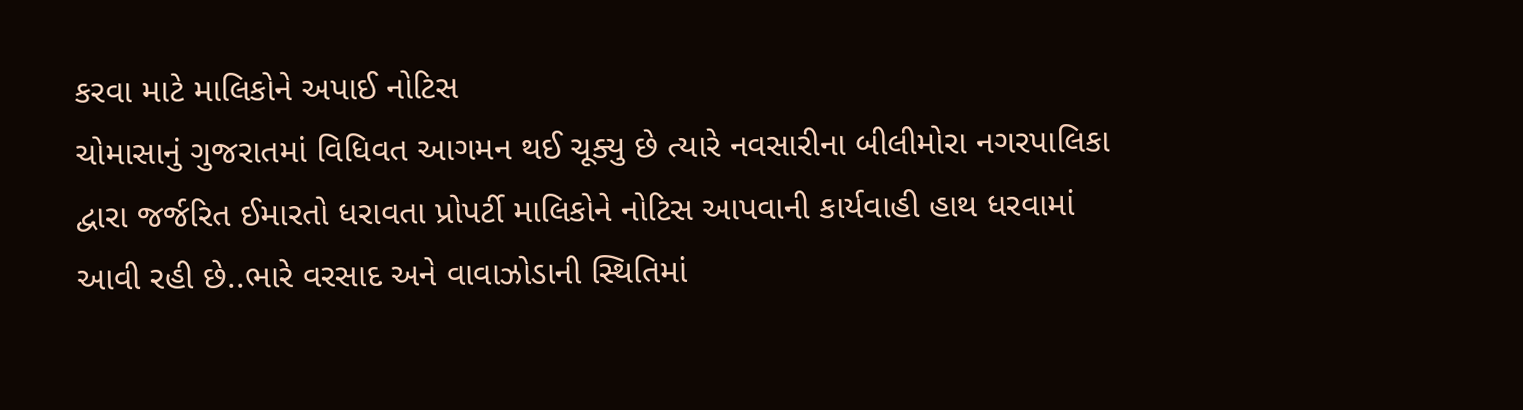કરવા માટે માલિકોને અપાઈ નોટિસ
ચોમાસાનું ગુજરાતમાં વિધિવત આગમન થઈ ચૂક્યુ છે ત્યારે નવસારીના બીલીમોરા નગરપાલિકા દ્વારા જર્જરિત ઈમારતો ધરાવતા પ્રોપર્ટી માલિકોને નોટિસ આપવાની કાર્યવાહી હાથ ધરવામાં આવી રહી છે..ભારે વરસાદ અને વાવાઝોડાની સ્થિતિમાં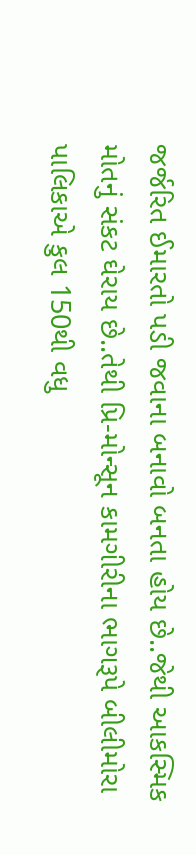જર્જરિત ઈમારતો પડી જવાના બનાવો બનતા હોય છે..જેથી આકસ્મિક મોતનું સંકટ ઘેરાય છે..તેથી પ્રિ-મોન્સૂન કામગીરીના ભાગરૂપે બીલીમોરા પાલિકાએ કુલ 150થી વધુ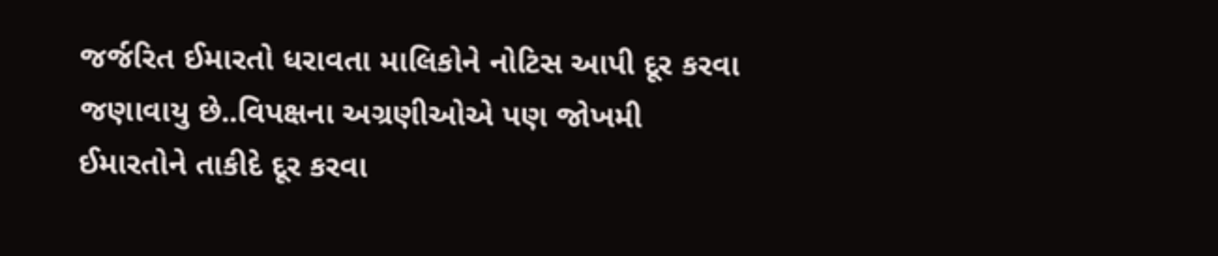જર્જરિત ઈમારતો ધરાવતા માલિકોને નોટિસ આપી દૂર કરવા જણાવાયુ છે..વિપક્ષના અગ્રણીઓએ પણ જોખમી ઈમારતોને તાકીદે દૂર કરવા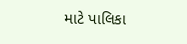માટે પાલિકા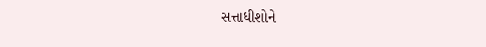સત્તાધીશોને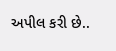અપીલ કરી છે..